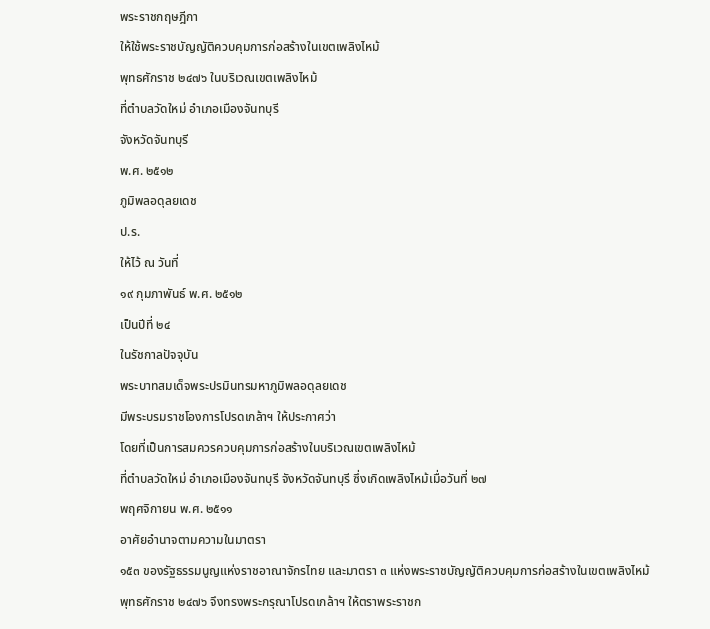พระราชกฤษฎีกา
ให้ใช้พระราชบัญญัติควบคุมการก่อสร้างในเขตเพลิงไหม้
พุทธศักราช ๒๔๗๖ ในบริเวณเขตเพลิงไหม้
ที่ตำบลวัดใหม่ อำเภอเมืองจันทบุรี
จังหวัดจันทบุรี
พ.ศ. ๒๕๑๒
ภูมิพลอดุลยเดช
ป.ร.
ให้ไว้ ณ วันที่
๑๙ กุมภาพันธ์ พ.ศ. ๒๕๑๒
เป็นปีที่ ๒๔
ในรัชกาลปัจจุบัน
พระบาทสมเด็จพระปรมินทรมหาภูมิพลอดุลยเดช
มีพระบรมราชโองการโปรดเกล้าฯ ให้ประกาศว่า
โดยที่เป็นการสมควรควบคุมการก่อสร้างในบริเวณเขตเพลิงไหม้
ที่ตำบลวัดใหม่ อำเภอเมืองจันทบุรี จังหวัดจันทบุรี ซึ่งเกิดเพลิงไหม้เมื่อวันที่ ๒๗
พฤศจิกายน พ.ศ. ๒๕๑๑
อาศัยอำนาจตามความในมาตรา
๑๕๓ ของรัฐธรรมนูญแห่งราชอาณาจักรไทย และมาตรา ๓ แห่งพระราชบัญญัติควบคุมการก่อสร้างในเขตเพลิงไหม้
พุทธศักราช ๒๔๗๖ จึงทรงพระกรุณาโปรดเกล้าฯ ให้ตราพระราชก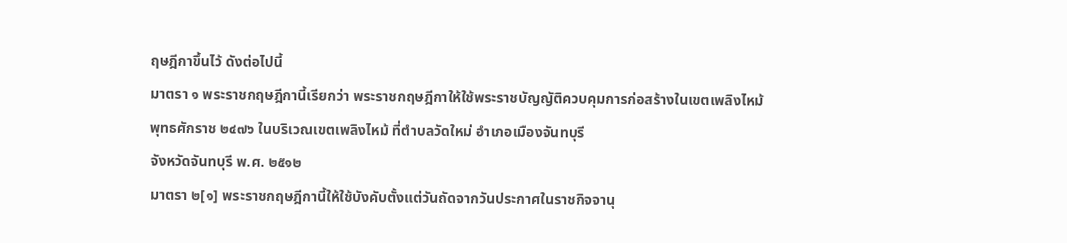ฤษฎีกาขึ้นไว้ ดังต่อไปนี้
มาตรา ๑ พระราชกฤษฎีกานี้เรียกว่า พระราชกฤษฎีกาให้ใช้พระราชบัญญัติควบคุมการก่อสร้างในเขตเพลิงไหม้
พุทธศักราช ๒๔๗๖ ในบริเวณเขตเพลิงไหม้ ที่ตำบลวัดใหม่ อำเภอเมืองจันทบุรี
จังหวัดจันทบุรี พ.ศ. ๒๕๑๒
มาตรา ๒[๑] พระราชกฤษฎีกานี้ให้ใช้บังคับตั้งแต่วันถัดจากวันประกาศในราชกิจจานุ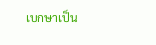เบกษาเป็น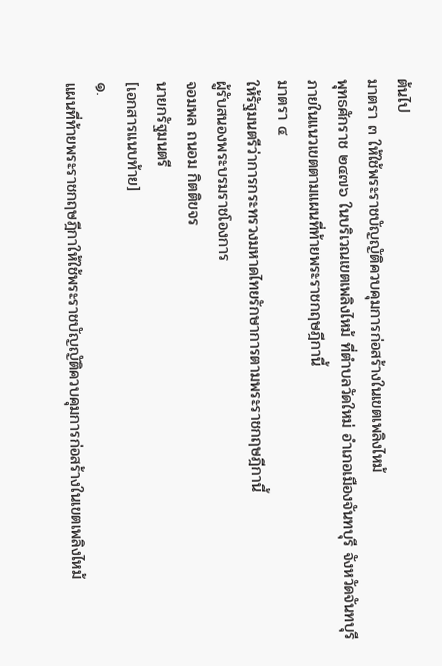ต้นไป
มาตรา ๓ ให้ใช้พระราชบัญญัติควบคุมการก่อสร้างในเขตเพลิงไหม้
พุทธศักราช ๒๔๗๖ ในบริเวณเขตเพลิงไหม้ ที่ตำบลวัดใหม่ อำเภอเมืองจันทบุรี จังหวัดจันทบุรี
ภายในแนวเขตตามแผนที่ท้ายพระราชกฤษฎีกานี้
มาตรา ๔
ให้รัฐมนตรีว่าการกระทรวงมหาดไทยรักษาการตามพระราชกฤษฎีกานี้
ผู้รับสนองพระบรมราชโองการ
จอมพล ถนอม กิตติขจร
นายกรัฐมนตรี
[เอกสารแนบท้าย]
๑.
แผนที่ท้ายพระราชกฤษฎีกาให้ใช้พระราชบัญญัติควบคุมการก่อสร้างในเขตเพลิงไหม้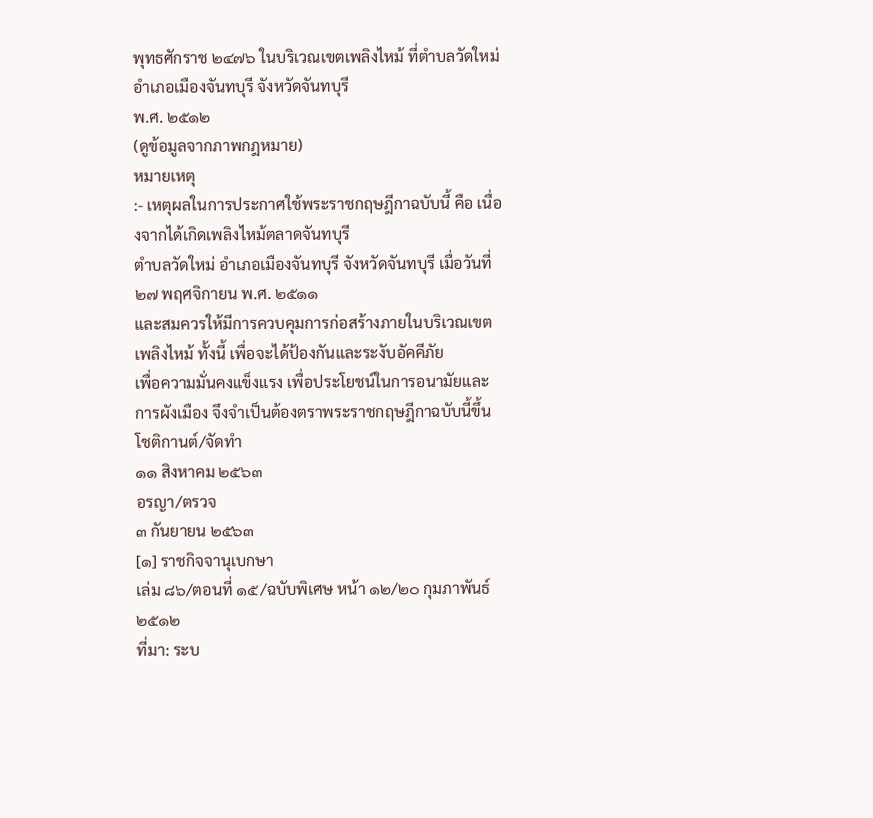พุทธศักราช ๒๔๗๖ ในบริเวณเขตเพลิงไหม้ ที่ตำบลวัดใหม่ อำเภอเมืองจันทบุรี จังหวัดจันทบุรี
พ.ศ. ๒๕๑๒
(ดูข้อมูลจากภาพกฎหมาย)
หมายเหตุ
:- เหตุผลในการประกาศใช้พระราชกฤษฎีกาฉบับนี้ คือ เนื่องจากได้เกิดเพลิงไหม้ตลาดจันทบุรี
ตำบลวัดใหม่ อำเภอเมืองจันทบุรี จังหวัดจันทบุรี เมื่อวันที่ ๒๗ พฤศจิกายน พ.ศ. ๒๕๑๑
และสมควรให้มีการควบคุมการก่อสร้างภายในบริเวณเขตเพลิงไหม้ ทั้งนี้ เพื่อจะได้ป้องกันและระงับอัคคีภัย
เพื่อความมั่นคงแข็งแรง เพื่อประโยชน์ในการอนามัยและการผังเมือง จึงจำเป็นต้องตราพระราชกฤษฎีกาฉบับนี้ขึ้น
โชติกานต์/จัดทำ
๑๑ สิงหาคม ๒๕๖๓
อรญา/ตรวจ
๓ กันยายน ๒๕๖๓
[๑] ราชกิจจานุเบกษา
เล่ม ๘๖/ตอนที่ ๑๕/ฉบับพิเศษ หน้า ๑๒/๒๐ กุมภาพันธ์ ๒๕๑๒
ที่มา: ระบ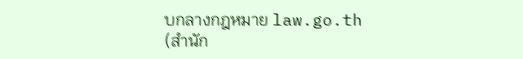บกลางกฎหมาย law.go.th (สำนัก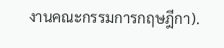งานคณะกรรมการกฤษฎีกา).